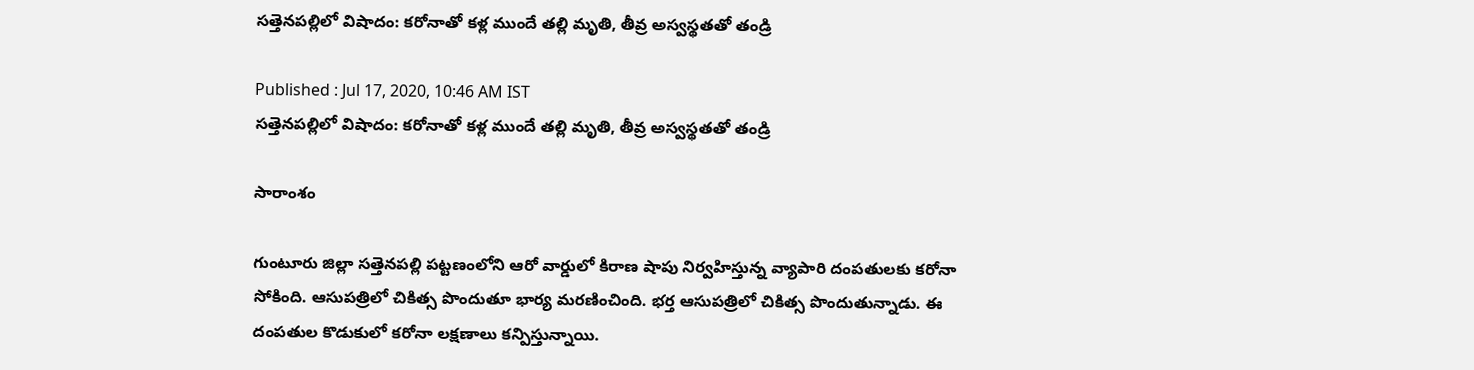సత్తెనపల్లిలో విషాదం: కరోనాతో కళ్ల ముందే తల్లి మృతి, తీవ్ర అస్వస్థతతో తండ్రి

Published : Jul 17, 2020, 10:46 AM IST
సత్తెనపల్లిలో విషాదం: కరోనాతో కళ్ల ముందే తల్లి మృతి, తీవ్ర అస్వస్థతతో తండ్రి

సారాంశం

గుంటూరు జిల్లా సత్తెనపల్లి పట్టణంలోని ఆరో వార్డులో కిరాణ షాపు నిర్వహిస్తున్న వ్యాపారి దంపతులకు కరోనా సోకింది. ఆసుపత్రిలో చికిత్స పొందుతూ భార్య మరణించింది. భర్త ఆసుపత్రిలో చికిత్స పొందుతున్నాడు. ఈ దంపతుల కొడుకులో కరోనా లక్షణాలు కన్పిస్తున్నాయి.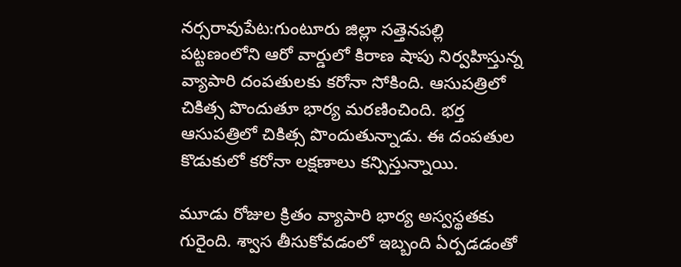నర్సరావుపేట:గుంటూరు జిల్లా సత్తెనపల్లి పట్టణంలోని ఆరో వార్డులో కిరాణ షాపు నిర్వహిస్తున్న వ్యాపారి దంపతులకు కరోనా సోకింది. ఆసుపత్రిలో చికిత్స పొందుతూ భార్య మరణించింది. భర్త ఆసుపత్రిలో చికిత్స పొందుతున్నాడు. ఈ దంపతుల కొడుకులో కరోనా లక్షణాలు కన్పిస్తున్నాయి.

మూడు రోజుల క్రితం వ్యాపారి భార్య అస్వస్థతకు గురైంది. శ్వాస తీసుకోవడంలో ఇబ్బంది ఏర్పడడంతో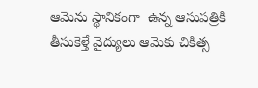ఆమెను స్థానికంగా  ఉన్న ఆసుపత్రికి తీసుకెళ్తే వైద్యులు ఆమెకు చికిత్స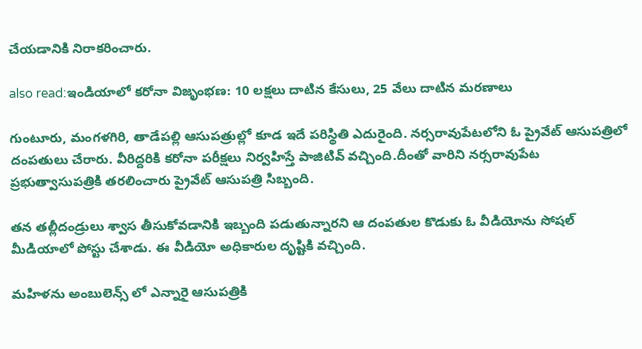చేయడానికి నిరాకరించారు.

also read:ఇండియాలో కరోనా విజృంభణ: 10 లక్షలు దాటిన కేసులు, 25 వేలు దాటిన మరణాలు

గుంటూరు, మంగళగిరి, తాడేపల్లి ఆసుపత్రుల్లో కూడ ఇదే పరిస్థితి ఎదురైంది. నర్సరావుపేటలోని ఓ ప్రైవేట్ ఆసుపత్రిలో దంపతులు చేరారు. వీరిద్దరికి కరోనా పరీక్షలు నిర్వహిస్తే పాజిటివ్ వచ్చింది.దీంతో వారిని నర్సరావుపేట ప్రభుత్వాసుపత్రికి తరలించారు ప్రైవేట్ ఆసుపత్రి సిబ్బంది.

తన తల్లీదండ్రులు శ్వాస తీసుకోవడానికి ఇబ్బంది పడుతున్నారని ఆ దంపతుల కొడుకు ఓ వీడియోను సోషల్ మీడియాలో పోస్టు చేశాడు. ఈ వీడియో అధికారుల దృష్టికి వచ్చింది.

మహిళను అంబులెన్స్ లో ఎన్నారై ఆసుపత్రికి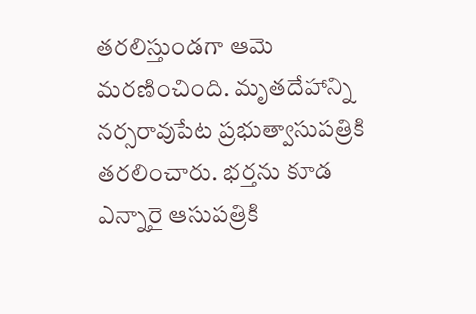తరలిస్తుండగా ఆమె మరణించింది. మృతదేహాన్ని నర్సరావుపేట ప్రభుత్వాసుపత్రికి తరలించారు. భర్తను కూడ ఎన్నారై ఆసుపత్రికి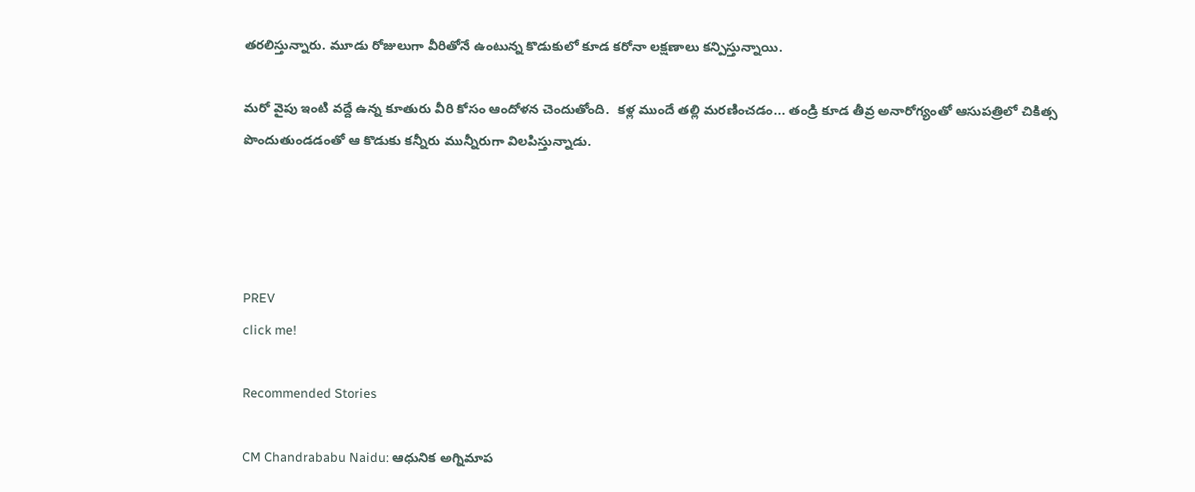తరలిస్తున్నారు. మూడు రోజులుగా వీరితోనే ఉంటున్న కొడుకులో కూడ కరోనా లక్షణాలు కన్పిస్తున్నాయి.

మరో వైపు ఇంటి వద్దే ఉన్న కూతురు వీరి కోసం ఆందోళన చెందుతోంది.  కళ్ల ముందే తల్లి మరణించడం... తండ్రి కూడ తీవ్ర అనారోగ్యంతో ఆసుపత్రిలో చికిత్స పొందుతుండడంతో ఆ కొడుకు కన్నీరు మున్నీరుగా విలపిస్తున్నాడు.




PREV
click me!

Recommended Stories

CM Chandrababu Naidu: ఆధునిక అగ్నిమాప‌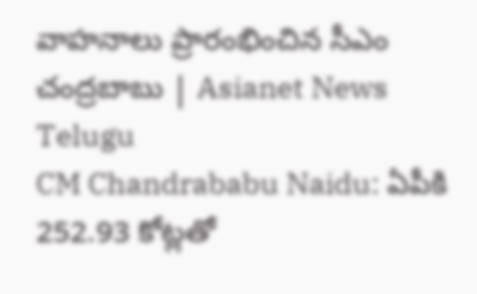వాహనాలు ప్రారంభించిన సీఎం చంద్రబాబు | Asianet News Telugu
CM Chandrababu Naidu: ఏపీకి 252.93 కోట్లతో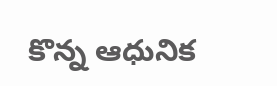కొన్న ఆధునిక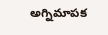అగ్నిమాపక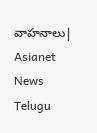వాహనాలు| Asianet News Telugu